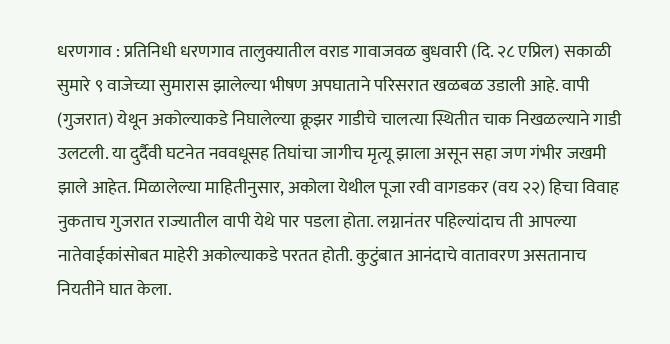धरणगाव : प्रतिनिधी धरणगाव तालुक्यातील वराड गावाजवळ बुधवारी (दि. २८ एप्रिल) सकाळी सुमारे ९ वाजेच्या सुमारास झालेल्या भीषण अपघाताने परिसरात खळबळ उडाली आहे. वापी (गुजरात) येथून अकोल्याकडे निघालेल्या क्रूझर गाडीचे चालत्या स्थितीत चाक निखळल्याने गाडी उलटली. या दुर्दैवी घटनेत नववधूसह तिघांचा जागीच मृत्यू झाला असून सहा जण गंभीर जखमी झाले आहेत. मिळालेल्या माहितीनुसार, अकोला येथील पूजा रवी वागडकर (वय २२) हिचा विवाह नुकताच गुजरात राज्यातील वापी येथे पार पडला होता. लग्नानंतर पहिल्यांदाच ती आपल्या नातेवाईकांसोबत माहेरी अकोल्याकडे परतत होती. कुटुंबात आनंदाचे वातावरण असतानाच नियतीने घात केला.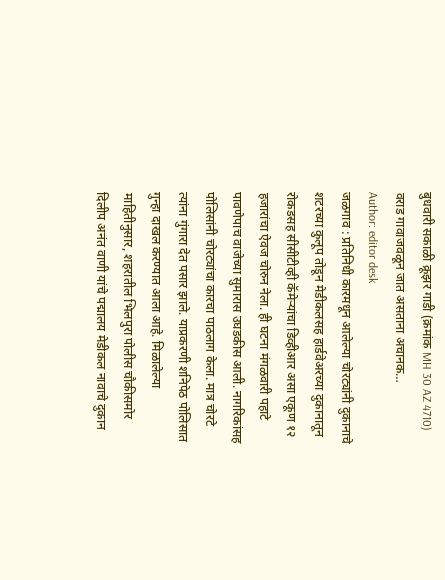बुधवारी सकाळी क्रूझर गाडी (क्रमांक MH 30 AZ 4710) वराड गावाजवळून जात असताना अचानक…
Author: editor desk
जळगाव : प्रतिनिधी कारमधून आलेल्या चोरट्यांनी दुकानाचे शटरच्या कुलूप तोडून मेडीकलसह हार्डवेअरच्या दुकानातून रोकडसह सीसीटीव्ही कॅमेऱ्यांचा डिव्हीआर असा एकूण १२ हजारांचा ऐवज चोरुन नेला. ही घटना मंगळवारी पहाटे पावणेपाच वाजेच्या सुमारास उघडकीस आली. नागरिकांसह पोलिसांनी चोरट्यांचा कारचा पाठलाग केला. मात्र चोरटे त्यांना गुंगारा देत पसार झाले. याप्रकरणी शनिपेठ पोलिसात गुन्हा दाखल करण्यात आला आहे. मिळालेल्या माहितीनुसार, शहरातील भिलपुरा पोलीस चौकीसमोर दिलीप अनंत वाणी यांचे पद्मालय मेडीकल नावाचे दुकान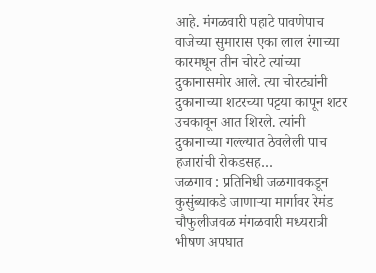आहे. मंगळवारी पहाटे पावणेपाच वाजेच्या सुमारास एका लाल रंगाच्या कारमधून तीन चोरटे त्यांच्या दुकानासमोर आले. त्या चोरट्यांनी दुकानाच्या शटरच्या पट्टया कापून शटर उचकावून आत शिरले. त्यांनी दुकानाच्या गल्ल्यात ठेवलेली पाच हजारांची रोकडसह…
जळगाव : प्रतिनिधी जळगावकडून कुसुंब्याकडे जाणाऱ्या मार्गावर रेमंड चौफुलीजवळ मंगळवारी मध्यरात्री भीषण अपघात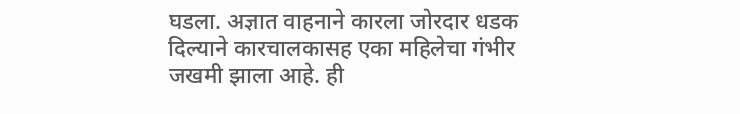घडला. अज्ञात वाहनाने कारला जोरदार धडक दिल्याने कारचालकासह एका महिलेचा गंभीर जखमी झाला आहे. ही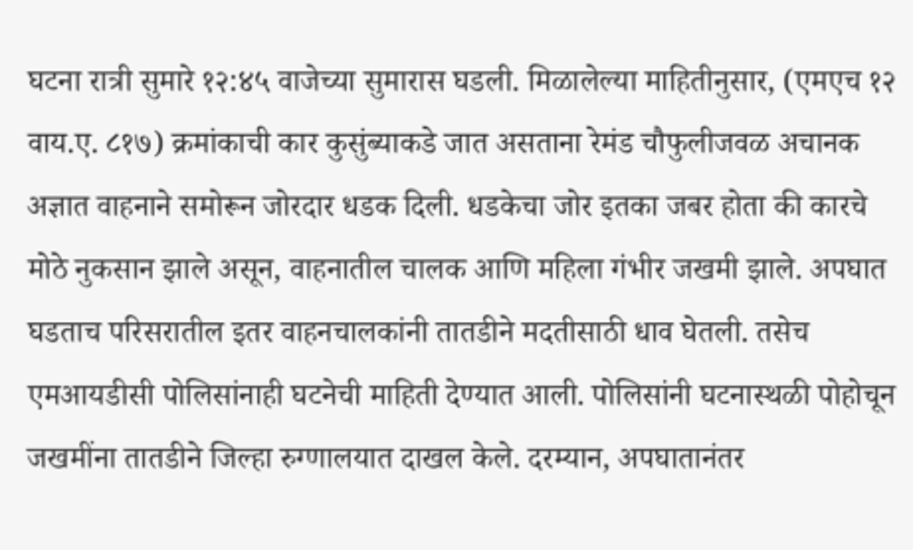घटना रात्री सुमारे १२:४५ वाजेच्या सुमारास घडली. मिळालेल्या माहितीनुसार, (एमएच १२ वाय.ए. ८१७) क्रमांकाची कार कुसुंब्याकडे जात असताना रेमंड चौफुलीजवळ अचानक अज्ञात वाहनाने समोरून जोरदार धडक दिली. धडकेचा जोर इतका जबर होता की कारचे मोठे नुकसान झाले असून, वाहनातील चालक आणि महिला गंभीर जखमी झाले. अपघात घडताच परिसरातील इतर वाहनचालकांनी तातडीने मदतीसाठी धाव घेतली. तसेच एमआयडीसी पोलिसांनाही घटनेची माहिती देण्यात आली. पोलिसांनी घटनास्थळी पोहोचून जखमींना तातडीने जिल्हा रुग्णालयात दाखल केले. दरम्यान, अपघातानंतर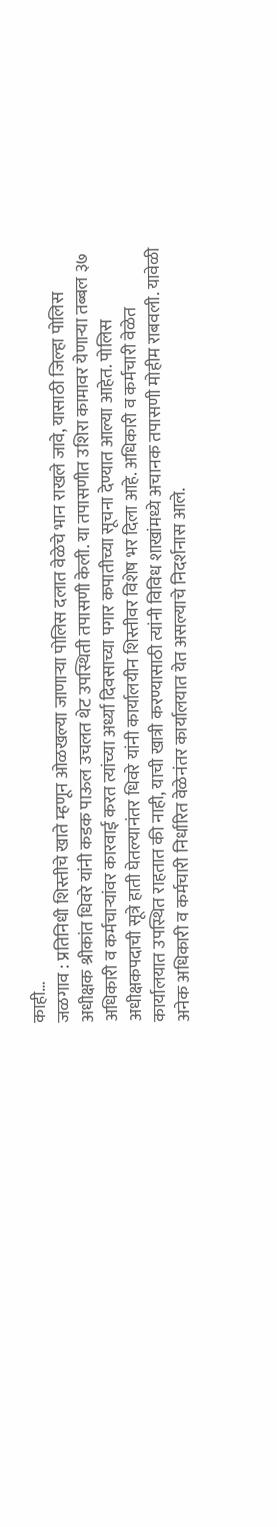काही…
जळगाव : प्रतिनिधी शिस्तीचे खाते म्हणून ओळखल्या जाणाऱ्या पोलिस दलात वेळेचे भान राखले जावे, यासाठी जिल्हा पोलिस अधीक्षक श्रीकांत धिवरे यांनी कडक पाऊल उचलत थेट उपस्थिती तपासणी केली. या तपासणीत उशिरा कामावर येणाऱ्या तब्बल ३७ अधिकारी व कर्मचाऱ्यांवर कारवाई करत त्यांच्या अर्ध्या दिवसाच्या पगार कपातीच्या सूचना देण्यात आल्या आहेत. पोलिस अधीक्षकपदाची सूत्रे हाती घेतल्यानंतर धिवरे यांनी कार्यालयीन शिस्तीवर विशेष भर दिला आहे. अधिकारी व कर्मचारी वेळेत कार्यालयात उपस्थित राहतात की नाही, याची खात्री करण्यासाठी त्यांनी विविध शाखांमध्ये अचानक तपासणी मोहीम राबवली. यावेळी अनेक अधिकारी व कर्मचारी निर्धारित वेळेनंतर कार्यालयात येत असल्याचे निदर्शनास आले.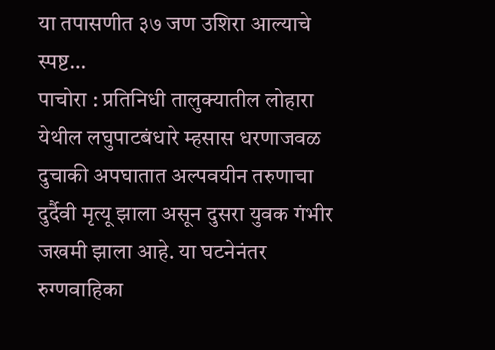या तपासणीत ३७ जण उशिरा आल्याचे स्पष्ट…
पाचोरा : प्रतिनिधी तालुक्यातील लोहारा येथील लघुपाटबंधारे म्हसास धरणाजवळ दुचाकी अपघातात अल्पवयीन तरुणाचा दुर्दैवी मृत्यू झाला असून दुसरा युवक गंभीर जखमी झाला आहे. या घटनेनंतर रुग्णवाहिका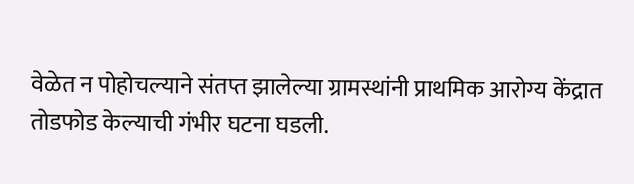वेळेत न पोहोचल्याने संतप्त झालेल्या ग्रामस्थांनी प्राथमिक आरोग्य केंद्रात तोडफोड केल्याची गंभीर घटना घडली.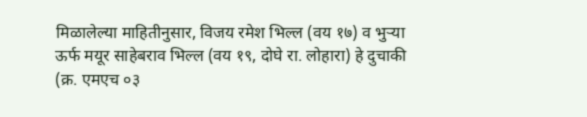मिळालेल्या माहितीनुसार, विजय रमेश भिल्ल (वय १७) व भुऱ्या ऊर्फ मयूर साहेबराव भिल्ल (वय १९, दोघे रा. लोहारा) हे दुचाकी (क्र. एमएच ०३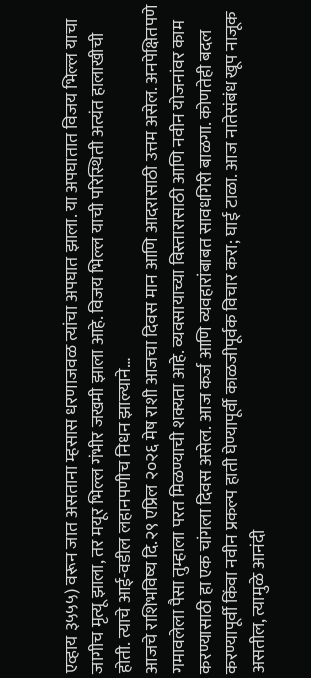एव्हाय ३५५५) वरून जात असताना म्हसास धरणाजवळ त्यांचा अपघात झाला. या अपघातात विजय भिल्ल याचा जागीच मृत्यू झाला, तर मयूर भिल्ल गंभीर जखमी झाला आहे. विजय भिल्ल याची परिस्थिती अत्यंत हालाखीची होती. त्याचे आई-वडील लहानपणीच निधन झाल्याने…
आजचे राशिभविष्य दि.२९ एप्रिल २०२६ मेष राशी आजचा दिवस मान आणि आदरासाठी उत्तम असेल. अनपेक्षितपणे गमावलेला पैसा तुम्हाला परत मिळण्याची शक्यता आहे. व्यवसायाच्या विस्तारासाठी आणि नवीन योजनांवर काम करण्यासाठी हा एक चांगला दिवस असेल. आज कर्ज आणि व्यवहारांबाबत सावधगिरी बाळगा. कोणतेही बदल करण्यापूर्वी किंवा नवीन प्रकल्प हाती घेण्यापूर्वी काळजीपूर्वक विचार करा; घाई टाळा. आज नातेसंबंध खूप नाजूक असतील, त्यामुळे आनंदी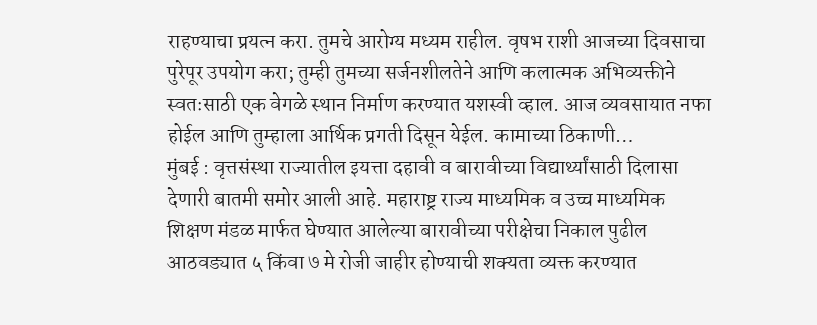राहण्याचा प्रयत्न करा. तुमचे आरोग्य मध्यम राहील. वृषभ राशी आजच्या दिवसाचा पुरेपूर उपयोग करा; तुम्ही तुमच्या सर्जनशीलतेने आणि कलात्मक अभिव्यक्तीने स्वतःसाठी एक वेगळे स्थान निर्माण करण्यात यशस्वी व्हाल. आज व्यवसायात नफा होईल आणि तुम्हाला आर्थिक प्रगती दिसून येईल. कामाच्या ठिकाणी…
मुंबई : वृत्तसंस्था राज्यातील इयत्ता दहावी व बारावीच्या विद्यार्थ्यांसाठी दिलासा देणारी बातमी समोर आली आहे. महाराष्ट्र राज्य माध्यमिक व उच्च माध्यमिक शिक्षण मंडळ मार्फत घेण्यात आलेल्या बारावीच्या परीक्षेचा निकाल पुढील आठवड्यात ५ किंवा ७ मे रोजी जाहीर होण्याची शक्यता व्यक्त करण्यात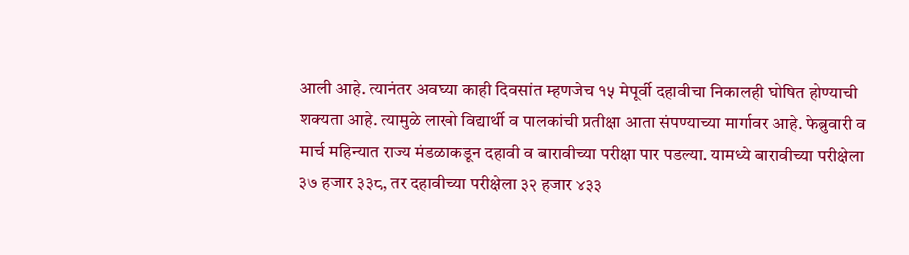आली आहे. त्यानंतर अवघ्या काही दिवसांत म्हणजेच १५ मेपूर्वी दहावीचा निकालही घोषित होण्याची शक्यता आहे. त्यामुळे लाखो विद्यार्थी व पालकांची प्रतीक्षा आता संपण्याच्या मार्गावर आहे. फेब्रुवारी व मार्च महिन्यात राज्य मंडळाकडून दहावी व बारावीच्या परीक्षा पार पडल्या. यामध्ये बारावीच्या परीक्षेला ३७ हजार ३३८, तर दहावीच्या परीक्षेला ३२ हजार ४३३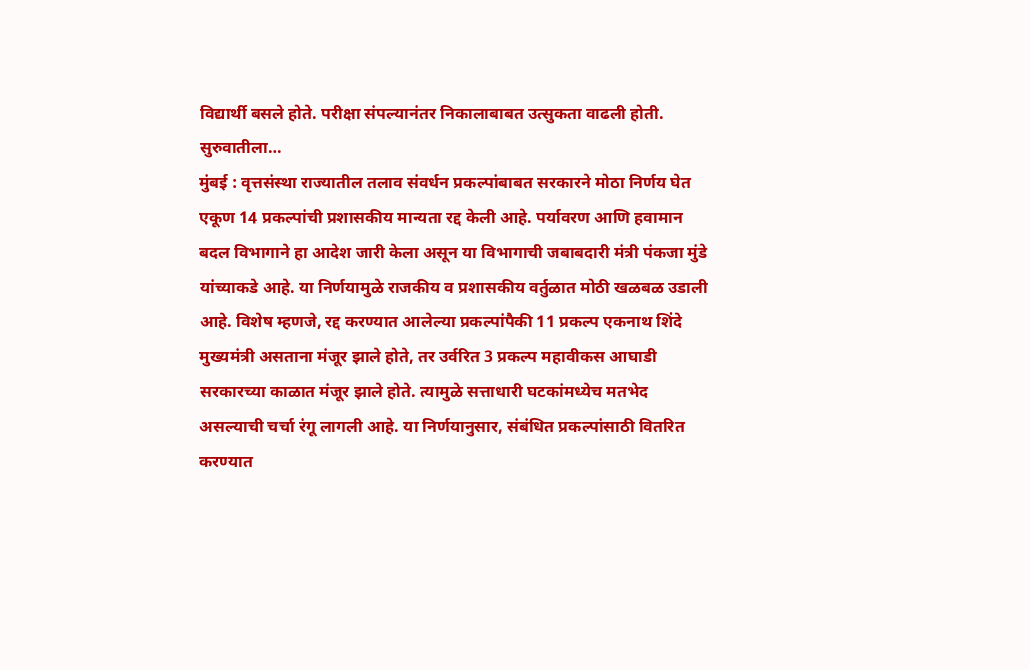विद्यार्थी बसले होते. परीक्षा संपल्यानंतर निकालाबाबत उत्सुकता वाढली होती. सुरुवातीला…
मुंबई : वृत्तसंस्था राज्यातील तलाव संवर्धन प्रकल्पांबाबत सरकारने मोठा निर्णय घेत एकूण 14 प्रकल्पांची प्रशासकीय मान्यता रद्द केली आहे. पर्यावरण आणि हवामान बदल विभागाने हा आदेश जारी केला असून या विभागाची जबाबदारी मंत्री पंकजा मुंडे यांच्याकडे आहे. या निर्णयामुळे राजकीय व प्रशासकीय वर्तुळात मोठी खळबळ उडाली आहे. विशेष म्हणजे, रद्द करण्यात आलेल्या प्रकल्पांपैकी 11 प्रकल्प एकनाथ शिंदे मुख्यमंत्री असताना मंजूर झाले होते, तर उर्वरित 3 प्रकल्प महावीकस आघाडी सरकारच्या काळात मंजूर झाले होते. त्यामुळे सत्ताधारी घटकांमध्येच मतभेद असल्याची चर्चा रंगू लागली आहे. या निर्णयानुसार, संबंधित प्रकल्पांसाठी वितरित करण्यात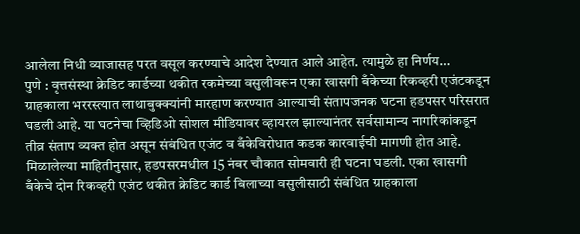आलेला निधी व्याजासह परत वसूल करण्याचे आदेश देण्यात आले आहेत. त्यामुळे हा निर्णय…
पुणे : वृत्तसंस्था क्रेडिट कार्डच्या थकीत रकमेच्या वसुलीवरून एका खासगी बँकेच्या रिकव्हरी एजंटकडून ग्राहकाला भररस्त्यात लाथाबुक्क्यांनी मारहाण करण्यात आल्याची संतापजनक घटना हडपसर परिसरात घडली आहे. या घटनेचा व्हिडिओ सोशल मीडियावर व्हायरल झाल्यानंतर सर्वसामान्य नागरिकांकडून तीव्र संताप व्यक्त होत असून संबंधित एजंट व बँकेविरोधात कडक कारवाईची मागणी होत आहे. मिळालेल्या माहितीनुसार, हडपसरमधील 15 नंबर चौकात सोमवारी ही घटना घडली. एका खासगी बँकेचे दोन रिकव्हरी एजंट थकीत क्रेडिट कार्ड बिलाच्या वसुलीसाठी संबंधित ग्राहकाला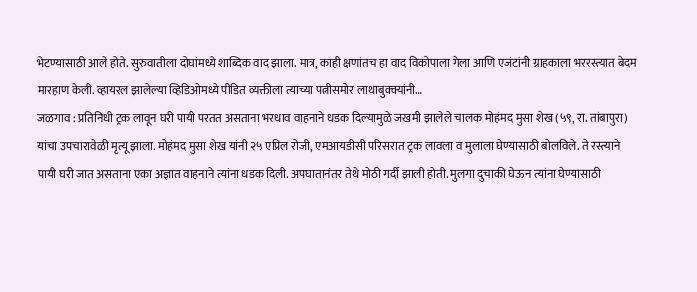भेटण्यासाठी आले होते. सुरुवातीला दोघांमध्ये शाब्दिक वाद झाला. मात्र, काही क्षणांतच हा वाद विकोपाला गेला आणि एजंटांनी ग्राहकाला भररस्त्यात बेदम मारहाण केली. व्हायरल झालेल्या व्हिडिओमध्ये पीडित व्यक्तीला त्याच्या पत्नीसमोर लाथाबुक्क्यांनी…
जळगाव : प्रतिनिधी ट्रक लावून घरी पायी परतत असताना भरधाव वाहनाने धडक दिल्यामुळे जखमी झालेले चालक मोहंमद मुसा शेख (५९, रा. तांबापुरा) यांचा उपचारावेळी मृत्यू झाला. मोहंमद मुसा शेख यांनी २५ एप्रिल रोजी, एमआयडीसी परिसरात ट्रक लावला व मुलाला घेण्यासाठी बोलविले. ते रस्त्याने पायी घरी जात असताना एका अज्ञात वाहनाने त्यांना धडक दिली. अपघातानंतर तेथे मोठी गर्दी झाली होती. मुलगा दुचाकी घेऊन त्यांना घेण्यासाठी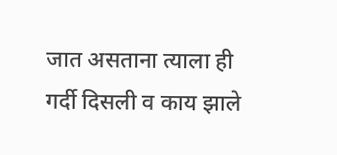जात असताना त्याला ही गर्दी दिसली व काय झाले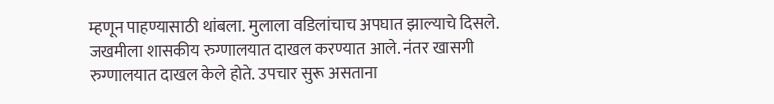म्हणून पाहण्यासाठी थांबला. मुलाला वडिलांचाच अपघात झाल्याचे दिसले. जखमीला शासकीय रुग्णालयात दाखल करण्यात आले. नंतर खासगी रुग्णालयात दाखल केले होते. उपचार सुरू असताना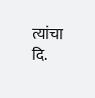त्यांचा दि.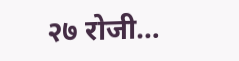२७ रोजी…